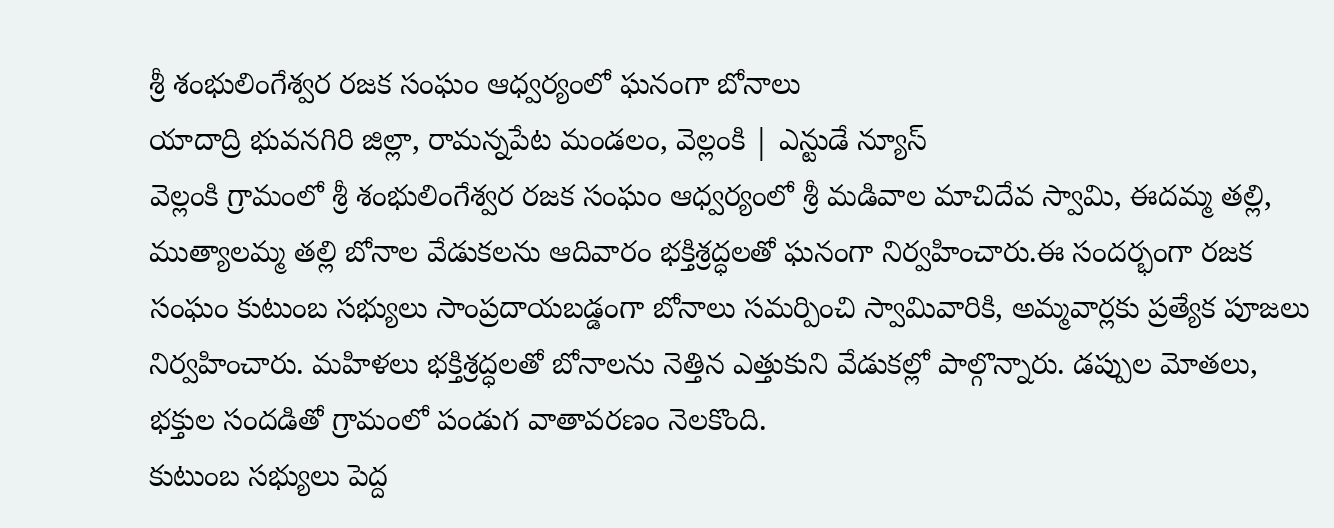శ్రీ శంభులింగేశ్వర రజక సంఘం ఆధ్వర్యంలో ఘనంగా బోనాలు
యాదాద్రి భువనగిరి జిల్లా, రామన్నపేట మండలం, వెల్లంకి | ఎన్టుడే న్యూస్
వెల్లంకి గ్రామంలో శ్రీ శంభులింగేశ్వర రజక సంఘం ఆధ్వర్యంలో శ్రీ మడివాల మాచిదేవ స్వామి, ఈదమ్మ తల్లి, ముత్యాలమ్మ తల్లి బోనాల వేడుకలను ఆదివారం భక్తిశ్రద్ధలతో ఘనంగా నిర్వహించారు.ఈ సందర్భంగా రజక సంఘం కుటుంబ సభ్యులు సాంప్రదాయబడ్డంగా బోనాలు సమర్పించి స్వామివారికి, అమ్మవార్లకు ప్రత్యేక పూజలు నిర్వహించారు. మహిళలు భక్తిశ్రద్ధలతో బోనాలను నెత్తిన ఎత్తుకుని వేడుకల్లో పాల్గొన్నారు. డప్పుల మోతలు, భక్తుల సందడితో గ్రామంలో పండుగ వాతావరణం నెలకొంది.
కుటుంబ సభ్యులు పెద్ద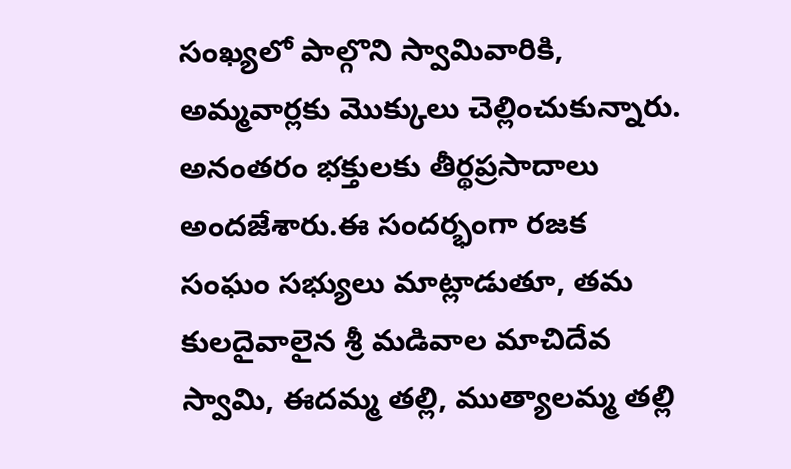సంఖ్యలో పాల్గొని స్వామివారికి, అమ్మవార్లకు మొక్కులు చెల్లించుకున్నారు. అనంతరం భక్తులకు తీర్థప్రసాదాలు అందజేశారు.ఈ సందర్భంగా రజక సంఘం సభ్యులు మాట్లాడుతూ, తమ కులదైవాలైన శ్రీ మడివాల మాచిదేవ స్వామి, ఈదమ్మ తల్లి, ముత్యాలమ్మ తల్లి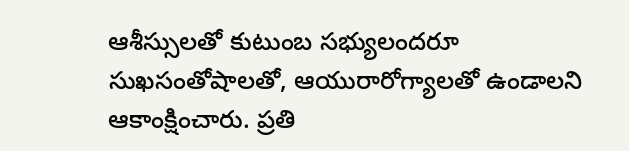ఆశీస్సులతో కుటుంబ సభ్యులందరూ సుఖసంతోషాలతో, ఆయురారోగ్యాలతో ఉండాలని ఆకాంక్షించారు. ప్రతి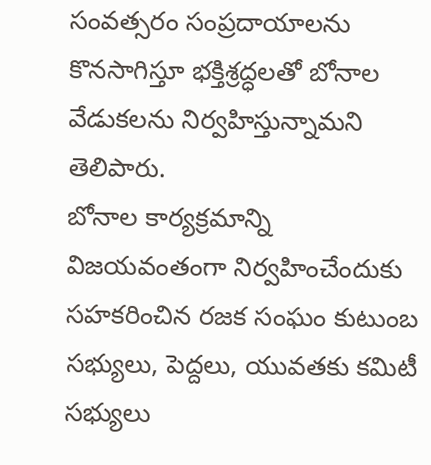సంవత్సరం సంప్రదాయాలను కొనసాగిస్తూ భక్తిశ్రద్ధలతో బోనాల వేడుకలను నిర్వహిస్తున్నామని తెలిపారు.
బోనాల కార్యక్రమాన్ని విజయవంతంగా నిర్వహించేందుకు సహకరించిన రజక సంఘం కుటుంబ సభ్యులు, పెద్దలు, యువతకు కమిటీ సభ్యులు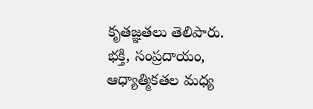కృతజ్ఞతలు తెలిపారు. భక్తి, సంప్రదాయం, ఆధ్యాత్మికతల మధ్య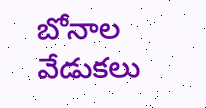బోనాల వేడుకలు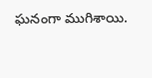ఘనంగా ముగిశాయి.